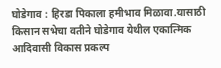घोडेगाव : हिरडा पिकाला हमीभाव मिळावा.यासाठी किसान सभेचा वतीने घोडेगाव येथील एकात्मिक आदिवासी विकास प्रकल्प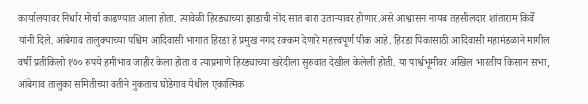कार्यालयावर निर्धार मोर्चा काढण्यात आला होता. त्यावेळी हिरड्याच्या झाडाची नोंद सात बारा उताऱ्यावर होणार.असे आश्वासन नायब तहसीलदार शांताराम किर्वे यांनी दिले. आंबेगाव तालुक्याच्या पश्चिम आदिवासी भागात हिरडा हे प्रमुख नगद रक्कम देणारे महत्त्वपूर्ण पीक आहे. हिरडा पिकासाठी आदिवासी महामंडळाने मागील वर्षी प्रतीकिलो १७० रुपये हमीभाव जाहीर केला होता व त्याप्रमाणे हिरड्याच्या खरेदीला सुरुवात देखील केलेली होती. या पार्श्वभूमीवर अखिल भारतीय किसान सभा, आंबेगाव तालुका समितीच्या वतीने नुकताच घोडेगाव येथील एकात्मिक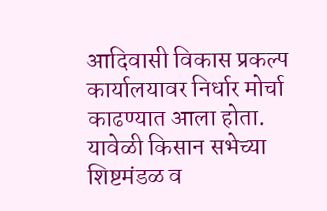आदिवासी विकास प्रकल्प कार्यालयावर निर्धार मोर्चा काढण्यात आला होता. यावेळी किसान सभेच्या शिष्टमंडळ व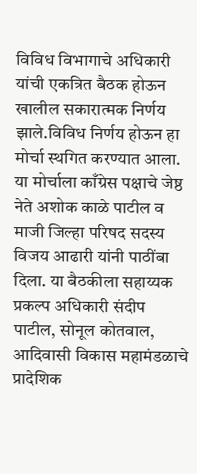विविध विभागाचे अधिकारी यांची एकत्रित बैठक होऊन खालील सकारात्मक निर्णय झाले.विविध निर्णय होऊन हा मोर्चा स्थगित करण्यात आला. या मोर्चाला काँग्रेस पक्षाचे जेष्ठ नेते अशोक काळे पाटील व माजी जिल्हा परिषद सदस्य विजय आढारी यांनी पाठींबा दिला. या बैठकीला सहाय्यक प्रकल्प अधिकारी संदीप पाटील, सोनूल कोतवाल, आदिवासी विकास महामंडळाचे प्रादेशिक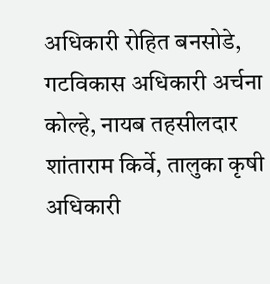अधिकारी रोहित बनसोडे, गटविकास अधिकारी अर्चना कोल्हे, नायब तहसीलदार शांताराम किर्वे, तालुका कृषी अधिकारी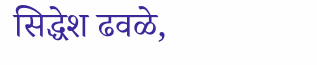सिद्धेश ढवळे,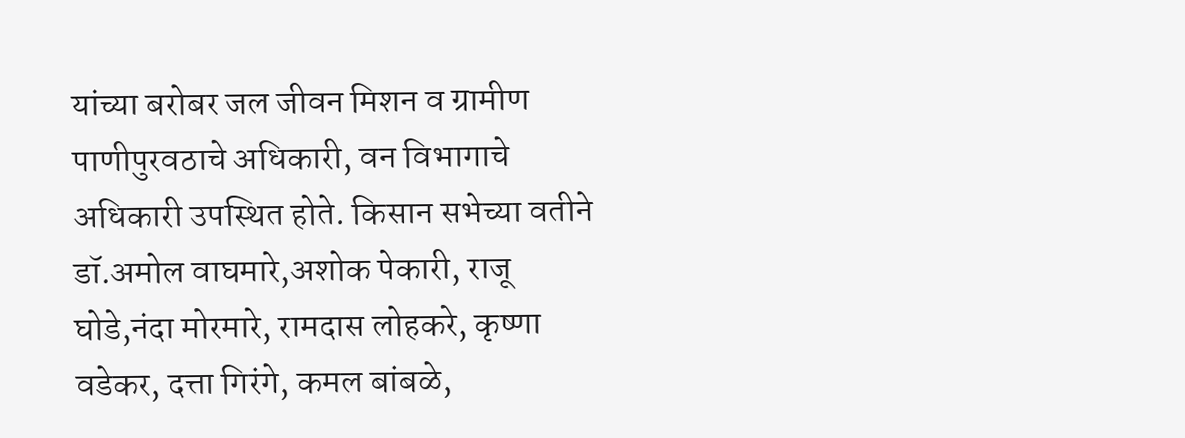यांच्या बरोबर जल जीवन मिशन व ग्रामीण पाणीपुरवठाचे अधिकारी, वन विभागाचे अधिकारी उपस्थित होते. किसान सभेच्या वतीने डॉ.अमोल वाघमारे,अशोक पेकारी, राजू घोडे,नंदा मोरमारे, रामदास लोहकरे, कृष्णा वडेकर, दत्ता गिरंगे, कमल बांबळे,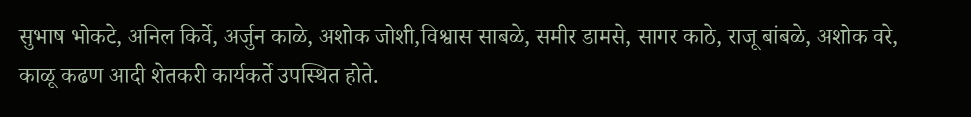सुभाष भोकटे, अनिल किर्वे, अर्जुन काळे, अशोक जोशी,विश्वास साबळे, समीर डामसे, सागर काठे, राजू बांबळे, अशोक वरे, काळू कढण आदी शेतकरी कार्यकर्ते उपस्थित होते.